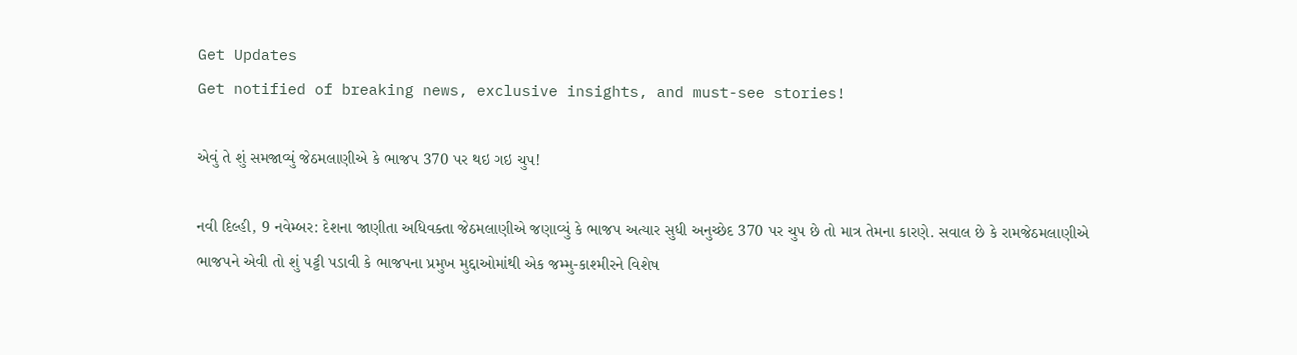Get Updates
Get notified of breaking news, exclusive insights, and must-see stories!

એવું તે શું સમજાવ્યું જેઠમલાણીએ કે ભાજપ 370 પર થઇ ગઇ ચુપ!

નવી દિલ્હી, 9 નવેમ્બર: દેશના જાણીતા અધિવક્તા જેઠમલાણીએ જણાવ્યું કે ભાજપ અત્યાર સુધી અનુચ્છેદ 370 પર ચુપ છે તો માત્ર તેમના કારણે. સવાલ છે કે રામજેઠમલાણીએ ભાજપને એવી તો શું પટ્ટી પડાવી કે ભાજપના પ્રમુખ મુદ્દાઓમાંથી એક જમ્મુ-કાશ્મીરને વિશેષ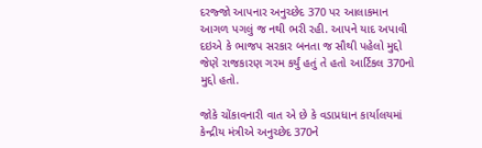દરજ્જો આપનાર અનુચ્છેદ 370 પર આલાકમાન આગળ પગલું જ નથી ભરી રહી. આપને યાદ અપાવી દઇએ કે ભાજપ સરકાર બનતા જ સૌથી પહેલો મુદ્દો જેણે રાજકારણ ગરમ કર્યું હતું તે હતો આર્ટિકલ 370નો મુદ્દો હતો.

જોકે ચોંકાવનારી વાત એ છે કે વડાપ્રધાન કાર્યાલયમાં કેન્દ્રીય મંત્રીએ અનુચ્છેદ 370ને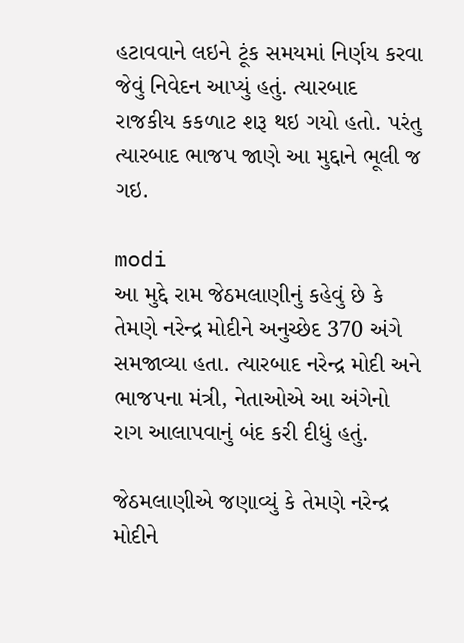હટાવવાને લઇને ટૂંક સમયમાં નિર્ણય કરવા જેવું નિવેદન આપ્યું હતું. ત્યારબાદ રાજકીય કકળાટ શરૂ થઇ ગયો હતો. પરંતુ ત્યારબાદ ભાજપ જાણે આ મુદ્દાને ભૂલી જ ગઇ.

modi
આ મુદ્દે રામ જેઠમલાણીનું કહેવું છે કે તેમણે નરેન્દ્ર મોદીને અનુચ્છેદ 370 અંગે સમજાવ્યા હતા. ત્યારબાદ નરેન્દ્ર મોદી અને ભાજપના મંત્રી, નેતાઓએ આ અંગેનો રાગ આલાપવાનું બંદ કરી દીધું હતું.

જેઠમલાણીએ જણાવ્યું કે તેમણે નરેન્દ્ર મોદીને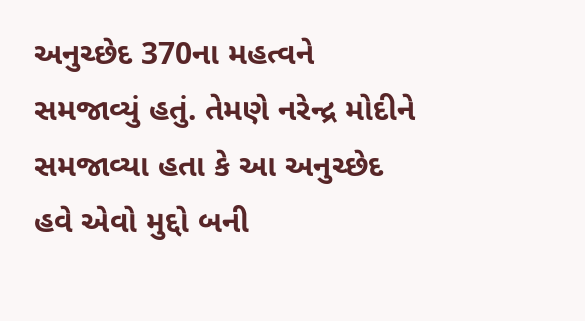અનુચ્છેદ 370ના મહત્વને સમજાવ્યું હતું. તેમણે નરેન્દ્ર મોદીને સમજાવ્યા હતા કે આ અનુચ્છેદ હવે એવો મુદ્દો બની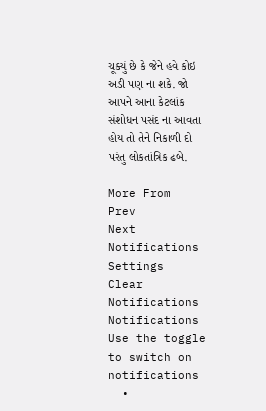ચૂક્યું છે કે જેને હવે કોઇ અડી પણ ના શકે. જો આપને આના કેટલાંક સંશોધન પસંદ ના આવતા હોય તો તેને નિકાળી દો પરંતુ લોકતાંત્રિક ઢબે.

More From
Prev
Next
Notifications
Settings
Clear Notifications
Notifications
Use the toggle to switch on notifications
  •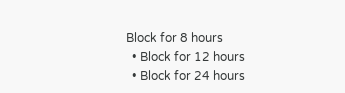Block for 8 hours
  • Block for 12 hours
  • Block for 24 hours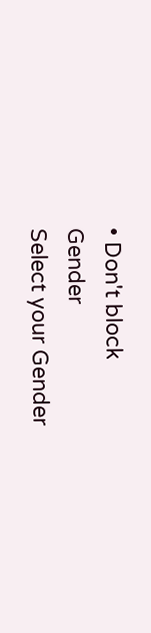• Don't block
Gender
Select your Gender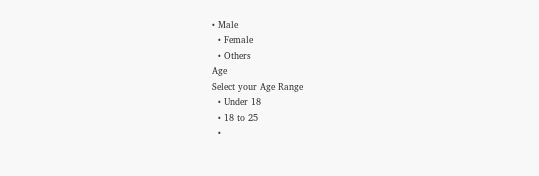• Male
  • Female
  • Others
Age
Select your Age Range
  • Under 18
  • 18 to 25
  •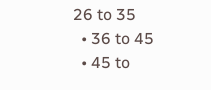26 to 35
  • 36 to 45
  • 45 to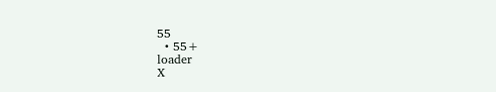55
  • 55+
loader
X